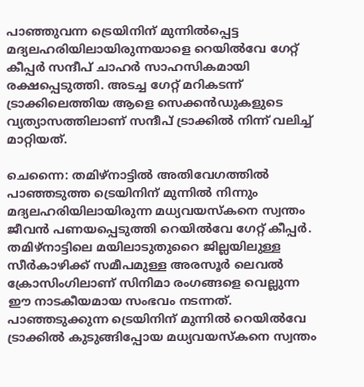പാഞ്ഞുവന്ന ട്രെയിനിന് മുന്നിൽപ്പെട്ട മദ്യലഹരിയിലായിരുന്നയാളെ റെയിൽവേ ഗേറ്റ് കീപ്പർ സന്ദീപ് ചാഹർ സാഹസികമായി രക്ഷപ്പെടുത്തി. അടച്ച ഗേറ്റ് മറികടന്ന് ട്രാക്കിലെത്തിയ ആളെ സെക്കൻഡുകളുടെ വ്യത്യാസത്തിലാണ് സന്ദീപ് ട്രാക്കിൽ നിന്ന് വലിച്ച് മാറ്റിയത്.

ചെന്നൈ: തമിഴ്‌നാട്ടിൽ അതിവേഗത്തിൽ പാഞ്ഞടുത്ത ട്രെയിനിന് മുന്നിൽ നിന്നും മദ്യലഹരിയിലായിരുന്ന മധ്യവയസ്കനെ സ്വന്തം ജീവൻ പണയപ്പെടുത്തി റെയിൽവേ ഗേറ്റ് കീപ്പർ. തമിഴ്‌നാട്ടിലെ മയിലാടുതുറൈ ജില്ലയിലുള്ള സീർകാഴിക്ക് സമീപമുള്ള അരസൂർ ലെവൽ ക്രോസിംഗിലാണ് സിനിമാ രംഗങ്ങളെ വെല്ലുന്ന ഈ നാടകീയമായ സംഭവം നടന്നത്. പാഞ്ഞടുക്കുന്ന ട്രെയിനിന് മുന്നിൽ റെയിൽവേ ട്രാക്കിൽ കുടുങ്ങിപ്പോയ മധ്യവയസ്കനെ സ്വന്തം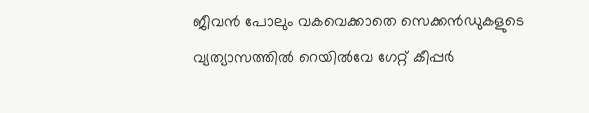ജീവൻ പോലും വകവെക്കാതെ സെക്കൻഡുകളുടെ വ്യത്യാസത്തിൽ റെയിൽവേ ഗേറ്റ് കീപ്പർ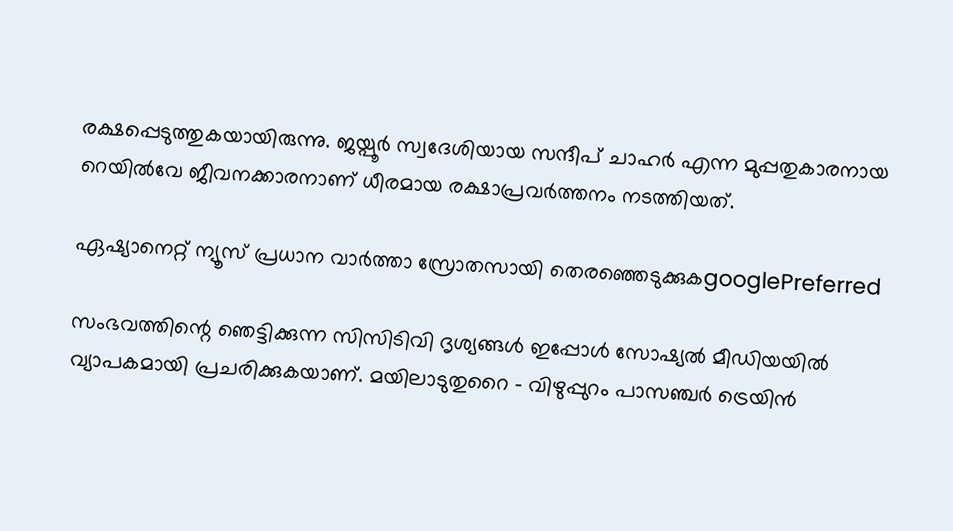രക്ഷപ്പെടുത്തുകയായിരുന്നു. ജയ്പൂർ സ്വദേശിയായ സന്ദീപ് ചാഹർ എന്ന മുപ്പതുകാരനായ റെയിൽവേ ജീവനക്കാരനാണ് ധീരമായ രക്ഷാപ്രവർത്തനം നടത്തിയത്.

ഏഷ്യാനെറ്റ് ന്യൂസ് പ്രധാന വാർത്താ സ്രോതസായി തെരഞ്ഞെടുക്കുകgooglePreferred

സംഭവത്തിന്റെ ഞെട്ടിക്കുന്ന സിസിടിവി ദൃശ്യങ്ങൾ ഇപ്പോൾ സോഷ്യൽ മീഡിയയിൽ വ്യാപകമായി പ്രചരിക്കുകയാണ്. മയിലാടുതുറൈ - വിഴുപ്പുറം പാസഞ്ചർ ട്രെയിൻ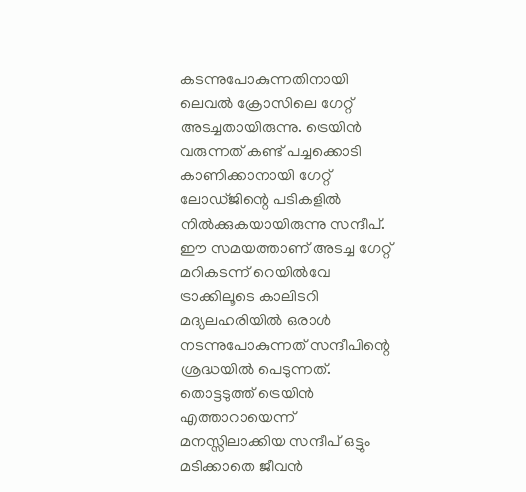കടന്നുപോകുന്നതിനായി ലെവൽ ക്രോസിലെ ഗേറ്റ് അടച്ചതായിരുന്നു. ട്രെയിൻ വരുന്നത് കണ്ട് പച്ചക്കൊടി കാണിക്കാനായി ഗേറ്റ് ലോഡ്ജിന്റെ പടികളിൽ നിൽക്കുകയായിരുന്നു സന്ദീപ്. ഈ സമയത്താണ് അടച്ച ഗേറ്റ് മറികടന്ന് റെയിൽവേ ട്രാക്കിലൂടെ കാലിടറി മദ്യലഹരിയിൽ ഒരാൾ നടന്നുപോകുന്നത് സന്ദീപിന്റെ ശ്രദ്ധയിൽ പെടുന്നത്. തൊട്ടടുത്ത് ട്രെയിൻ എത്താറായെന്ന് മനസ്സിലാക്കിയ സന്ദീപ് ഒട്ടും മടിക്കാതെ ജീവൻ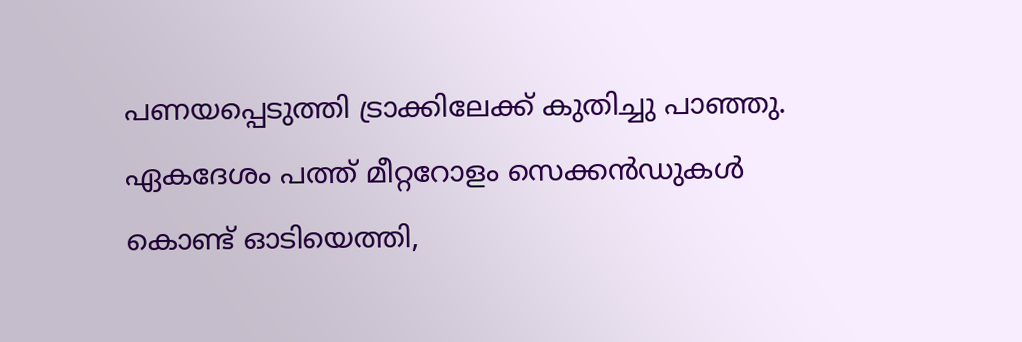പണയപ്പെടുത്തി ട്രാക്കിലേക്ക് കുതിച്ചു പാഞ്ഞു. ഏകദേശം പത്ത് മീറ്ററോളം സെക്കൻഡുകൾ കൊണ്ട് ഓടിയെത്തി,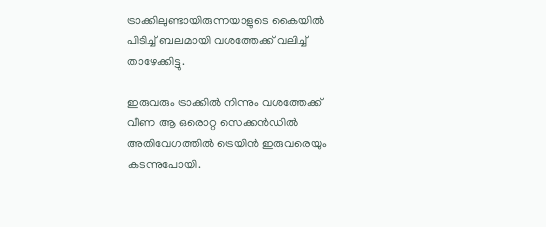ട്രാക്കിലുണ്ടായിരുന്നയാളുടെ കൈയിൽ പിടിച്ച് ബലമായി വശത്തേക്ക് വലിച്ച് താഴേക്കിട്ടു.

ഇരുവരും ട്രാക്കിൽ നിന്നും വശത്തേക്ക് വീണ ആ ഒരൊറ്റ സെക്കൻഡിൽ അതിവേഗത്തിൽ ട്രെയിൻ ഇരുവരെയും കടന്നുപോയി.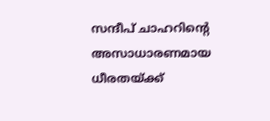സന്ദീപ് ചാഹറിന്റെ അസാധാരണമായ ധീരതയ്ക്ക്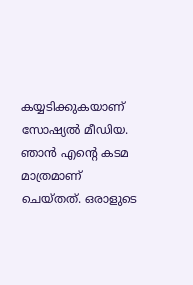കയ്യടിക്കുകയാണ് സോഷ്യൽ മീഡിയ. ഞാൻ എന്റെ കടമ മാത്രമാണ് ചെയ്തത്. ഒരാളുടെ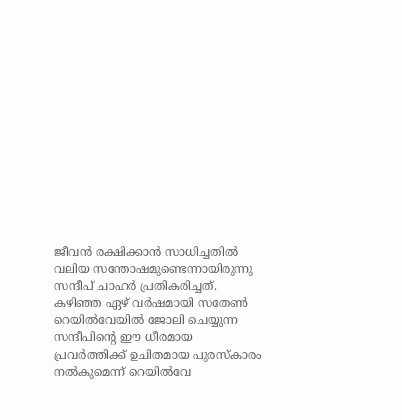ജീവൻ രക്ഷിക്കാൻ സാധിച്ചതിൽ വലിയ സന്തോഷമുണ്ടെന്നായിരുന്നു സന്ദീപ് ചാഹർ പ്രതികരിച്ചത്. കഴിഞ്ഞ ഏഴ് വർഷമായി സതേൺ റെയിൽവേയിൽ ജോലി ചെയ്യുന്ന സന്ദീപിന്റെ ഈ ധീരമായ പ്രവർത്തിക്ക് ഉചിതമായ പുരസ്കാരം നൽകുമെന്ന് റെയിൽവേ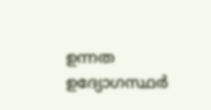ഉന്നത ഉദ്യോഗസ്ഥർ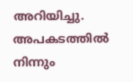അറിയിച്ചു. അപകടത്തിൽ നിന്നും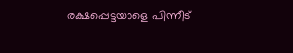രക്ഷപ്പെട്ടയാളെ പിന്നീട്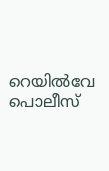റെയിൽവേ പൊലീസ്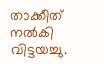താക്കീത് നൽകി വിട്ടയച്ചു.